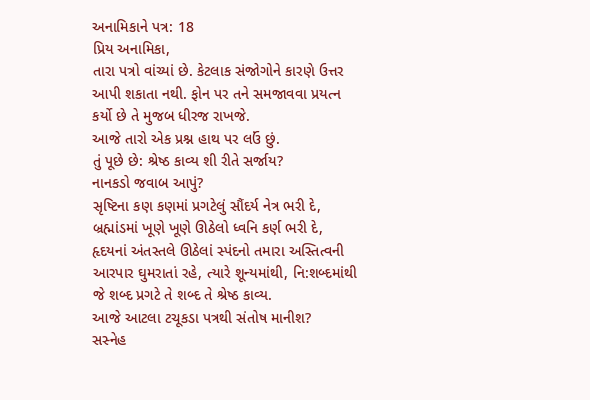અનામિકાને પત્ર: 18
પ્રિય અનામિકા,
તારા પત્રો વાંચ્યાં છે. કેટલાક સંજોગોને કારણે ઉત્તર આપી શકાતા નથી. ફોન પર તને સમજાવવા પ્રયત્ન કર્યો છે તે મુજબ ધીરજ રાખજે.
આજે તારો એક પ્રશ્ન હાથ પર લઉં છું.
તું પૂછે છે: શ્રેષ્ઠ કાવ્ય શી રીતે સર્જાય?
નાનકડો જવાબ આપું?
સૃષ્ટિના કણ કણમાં પ્રગટેલું સૌંદર્ય નેત્ર ભરી દે, બ્રહ્માંડમાં ખૂણે ખૂણે ઊઠેલો ધ્વનિ કર્ણ ભરી દે, હૃદયનાં અંતસ્તલે ઊઠેલાં સ્પંદનો તમારા અસ્તિત્વની આરપાર ઘુમરાતાં રહે, ત્યારે શૂન્યમાંથી, નિ:શબ્દમાંથી જે શબ્દ પ્રગટે તે શબ્દ તે શ્રેષ્ઠ કાવ્ય.
આજે આટલા ટચૂકડા પત્રથી સંતોષ માનીશ?
સસ્નેહ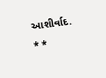આશીર્વાદ.
* *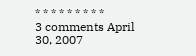* * * * * * * * *
3 comments April 30, 2007